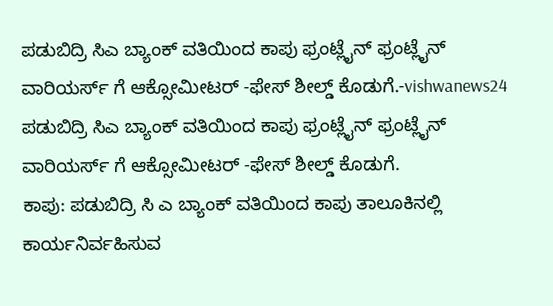ಪಡುಬಿದ್ರಿ ಸಿಎ ಬ್ಯಾಂಕ್ ವತಿಯಿಂದ ಕಾಪು ಫ್ರಂಟ್ಲೈನ್ ಫ್ರಂಟ್ಲೈನ್ ವಾರಿಯರ್ಸ್ ಗೆ ಆಕ್ಸೋಮೀಟರ್ -ಫೇಸ್ ಶೀಲ್ಡ್ ಕೊಡುಗೆ.-vishwanews24
ಪಡುಬಿದ್ರಿ ಸಿಎ ಬ್ಯಾಂಕ್ ವತಿಯಿಂದ ಕಾಪು ಫ್ರಂಟ್ಲೈನ್ ಫ್ರಂಟ್ಲೈನ್ ವಾರಿಯರ್ಸ್ ಗೆ ಆಕ್ಸೋಮೀಟರ್ -ಫೇಸ್ ಶೀಲ್ಡ್ ಕೊಡುಗೆ.
ಕಾಪು: ಪಡುಬಿದ್ರಿ ಸಿ ಎ ಬ್ಯಾಂಕ್ ವತಿಯಿಂದ ಕಾಪು ತಾಲೂಕಿನಲ್ಲಿ ಕಾರ್ಯನಿರ್ವಹಿಸುವ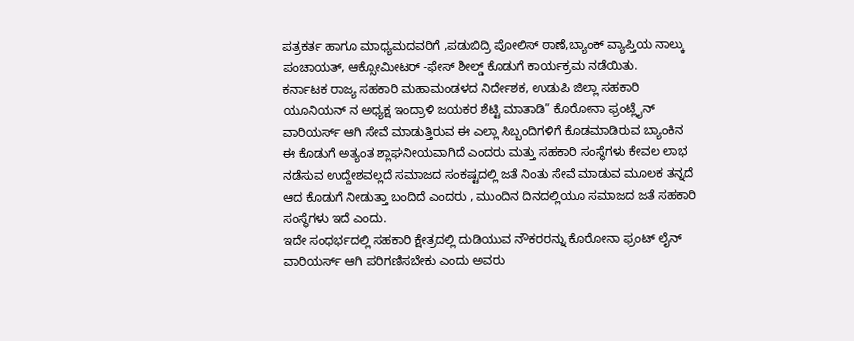ಪತ್ರಕರ್ತ ಹಾಗೂ ಮಾಧ್ಯಮದವರಿಗೆ ,ಪಡುಬಿದ್ರಿ ಪೋಲಿಸ್ ಠಾಣೆ,ಬ್ಯಾಂಕ್ ವ್ಯಾಪ್ತಿಯ ನಾಲ್ಕು ಪಂಚಾಯತ್, ಆಕ್ಸೋಮೀಟರ್ -ಫೇಸ್ ಶೀಲ್ಡ್ ಕೊಡುಗೆ ಕಾರ್ಯಕ್ರಮ ನಡೆಯಿತು.
ಕರ್ನಾಟಕ ರಾಜ್ಯ ಸಹಕಾರಿ ಮಹಾಮಂಡಳದ ನಿರ್ದೇಶಕ, ಉಡುಪಿ ಜಿಲ್ಲಾ ಸಹಕಾರಿ ಯೂನಿಯನ್ ನ ಅಧ್ಯಕ್ಷ ಇಂದ್ರಾಳಿ ಜಯಕರ ಶೆಟ್ಟಿ ಮಾತಾಡಿ” ಕೊರೋನಾ ಫ್ರಂಟ್ಲೈನ್ ವಾರಿಯರ್ಸ್ ಆಗಿ ಸೇವೆ ಮಾಡುತ್ತಿರುವ ಈ ಎಲ್ಲಾ ಸಿಬ್ಬಂದಿಗಳಿಗೆ ಕೊಡಮಾಡಿರುವ ಬ್ಯಾಂಕಿನ ಈ ಕೊಡುಗೆ ಅತ್ಯಂತ ಶ್ಲಾಘನೀಯವಾಗಿದೆ ಎಂದರು ಮತ್ತು ಸಹಕಾರಿ ಸಂಸ್ಥೆಗಳು ಕೇವಲ ಲಾಭ ನಡೆಸುವ ಉದ್ದೇಶವಲ್ಲದೆ ಸಮಾಜದ ಸಂಕಷ್ಟದಲ್ಲಿ ಜತೆ ನಿಂತು ಸೇವೆ ಮಾಡುವ ಮೂಲಕ ತನ್ನದೆ ಆದ ಕೊಡುಗೆ ನೀಡುತ್ತಾ ಬಂದಿದೆ ಎಂದರು , ಮುಂದಿನ ದಿನದಲ್ಲಿಯೂ ಸಮಾಜದ ಜತೆ ಸಹಕಾರಿ ಸಂಸ್ಥೆಗಳು ಇದೆ ಎಂದು.
ಇದೇ ಸಂಧರ್ಭದಲ್ಲಿ ಸಹಕಾರಿ ಕ್ಷೇತ್ರದಲ್ಲಿ ದುಡಿಯುವ ನೌಕರರನ್ನು ಕೊರೋನಾ ಫ್ರಂಟ್ ಲೈನ್ ವಾರಿಯರ್ಸ್ ಆಗಿ ಪರಿಗಣಿಸಬೇಕು ಎಂದು ಅವರು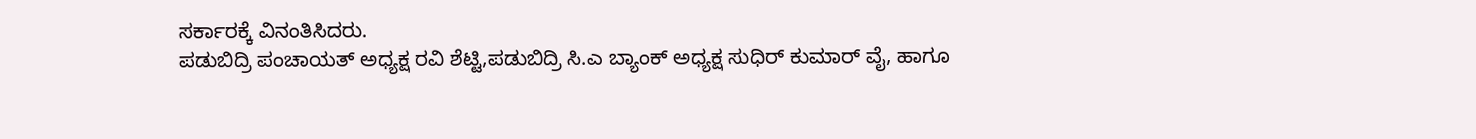ಸರ್ಕಾರಕ್ಕೆ ವಿನಂತಿಸಿದರು.
ಪಡುಬಿದ್ರಿ ಪಂಚಾಯತ್ ಅಧ್ಯಕ್ಷ ರವಿ ಶೆಟ್ಟಿ,ಪಡುಬಿದ್ರಿ ಸಿ.ಎ ಬ್ಯಾಂಕ್ ಅಧ್ಯಕ್ಷ ಸುಧಿರ್ ಕುಮಾರ್ ವೈ, ಹಾಗೂ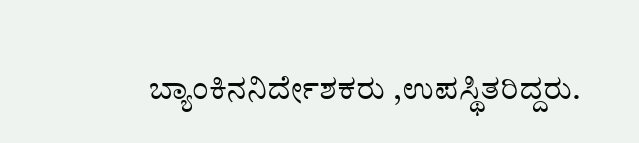ಬ್ಯಾಂಕಿನನಿರ್ದೇಶಕರು ,ಉಪಸ್ಥಿತರಿದ್ದರು.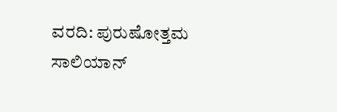ವರದಿ: ಪುರುಷೋತ್ತಮ ಸಾಲಿಯಾನ್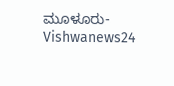ಮೂಳೂರು-Vishwanews24